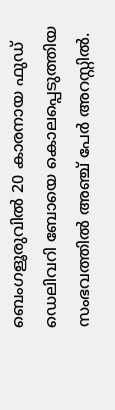ബെംഗളൂരുവിൽ 20 കാരനായ ഫുഡ് ഡെലിവറി ബോയെ കൊലപ്പെടുത്തിയ സംഭവത്തിൽ അഞ്ച് പേർ അറസ്റ്റിൽ.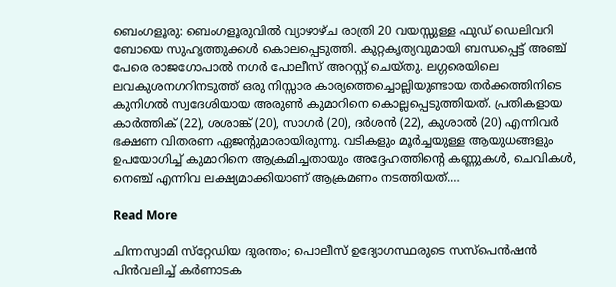ബെംഗളൂരു: ബെംഗളൂരുവിൽ വ്യാഴാഴ്ച രാത്രി 20 വയസ്സുള്ള ഫുഡ് ഡെലിവറി ബോയെ സുഹൃത്തുക്കൾ കൊലപ്പെടുത്തി. കുറ്റകൃത്യവുമായി ബന്ധപ്പെട്ട് അഞ്ച് പേരെ രാജഗോപാൽ നഗർ പോലീസ് അറസ്റ്റ് ചെയ്തു. ലഗ്ഗരെയിലെ ലവകുശനഗറിനടുത്ത് ഒരു നിസ്സാര കാര്യത്തെച്ചൊല്ലിയുണ്ടായ തർക്കത്തിനിടെ കുനിഗൽ സ്വദേശിയായ അരുൺ കുമാറിനെ കൊല്ലപ്പെടുത്തിയത്. പ്രതികളായ കാർത്തിക് (22), ശശാങ്ക് (20), സാഗർ (20), ദർശൻ (22), കുശാൽ (20) എന്നിവർ ഭക്ഷണ വിതരണ ഏജന്റുമാരായിരുന്നു. വടികളും മൂർച്ചയുള്ള ആയുധങ്ങളും ഉപയോഗിച്ച് കുമാറിനെ ആക്രമിച്ചതായും അദ്ദേഹത്തിന്റെ കണ്ണുകൾ, ചെവികൾ, നെഞ്ച് എന്നിവ ലക്ഷ്യമാക്കിയാണ് ആക്രമണം നടത്തിയത്.…

Read More

ചിന്നസ്വാമി സ്‌റ്റേഡിയ ദുരന്തം; പൊലീസ് ഉദ്യോഗസ്ഥരുടെ സസ്‌പെൻഷൻ പിൻവലിച്ച് കർണാടക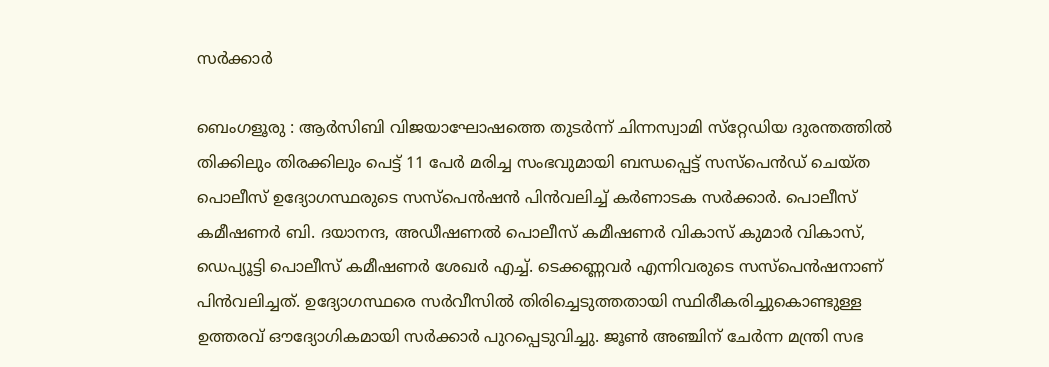സർക്കാർ

ബെംഗളൂരു : ആർസിബി വിജയാഘോഷത്തെ തുടർന്ന് ചിന്നസ്വാമി സ്‌റ്റേഡിയ ദുരന്തത്തിൽ തിക്കിലും തിരക്കിലും പെട്ട് 11 പേർ മരിച്ച സംഭവുമായി ബന്ധപ്പെട്ട് സസ്‌പെൻഡ് ചെയ്‌ത പൊലീസ് ഉദ്യോഗസ്ഥരുടെ സസ്‌പെൻഷൻ പിൻവലിച്ച് കർണാടക സർക്കാർ. പൊലീസ് കമീഷണർ ബി. ദയാനന്ദ, അഡീഷണൽ പൊലീസ് കമീഷണർ വികാസ് കുമാർ വികാസ്, ഡെപ്യൂട്ടി പൊലീസ് കമീഷണർ ശേഖർ എച്ച്. ടെക്കണ്ണവർ എന്നിവരുടെ സസ്‌പെൻഷനാണ് പിൻവലിച്ചത്. ഉദ്യോഗസ്ഥരെ സർവീസിൽ തിരിച്ചെടുത്തതായി സ്ഥിരീകരിച്ചുകൊണ്ടുള്ള ഉത്തരവ് ഔദ്യോഗികമായി സർക്കാർ പുറപ്പെടുവിച്ചു. ജൂൺ അഞ്ചിന് ചേർന്ന മന്ത്രി സഭ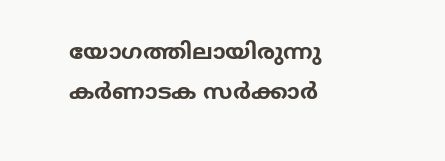യോഗത്തിലായിരുന്നു കർണാടക സർക്കാർ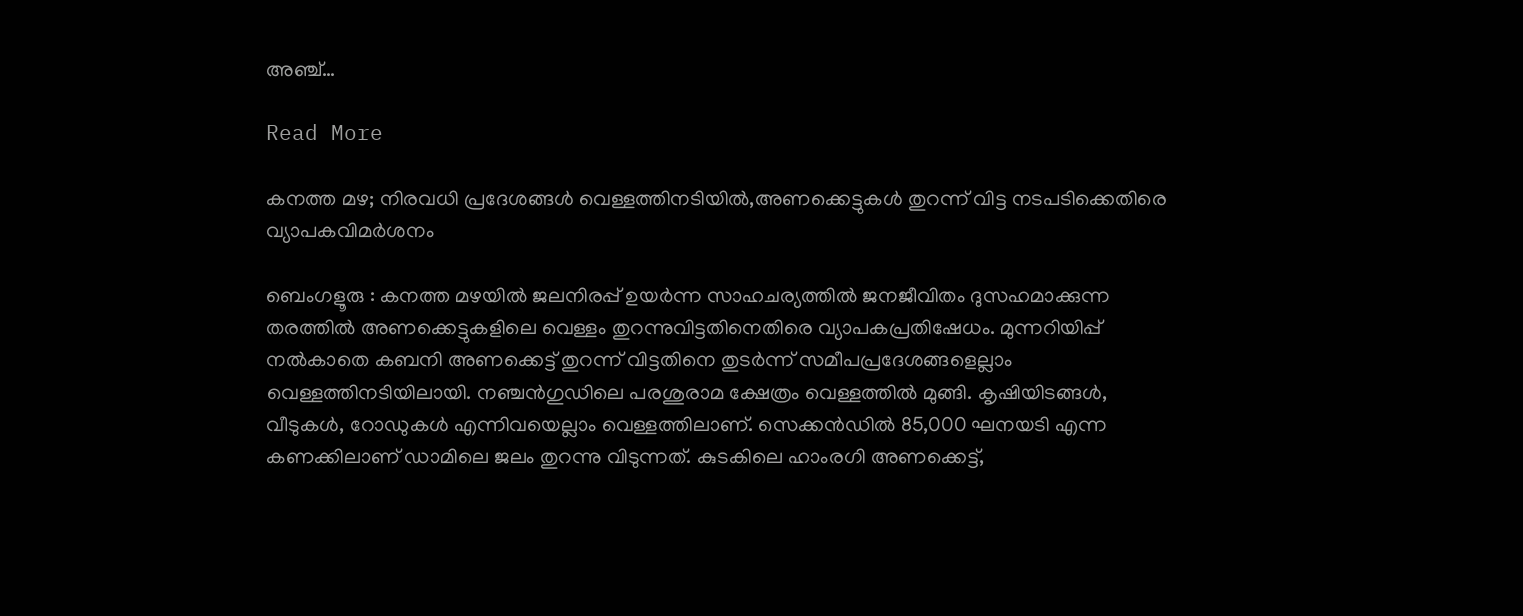അഞ്ച്…

Read More

കനത്ത മഴ; നിരവധി പ്രദേശങ്ങൾ വെള്ളത്തിനടിയിൽ,അണക്കെട്ടുകൾ തുറന്ന് വിട്ട നടപടിക്കെതിരെ വ്യാപകവിമർശനം

ബെംഗളൂരു : കനത്ത മഴയിൽ ജലനിരപ്പ് ഉയർന്ന സാഹചര്യത്തിൽ ജനജീവിതം ദുസഹമാക്കുന്ന തരത്തിൽ അണക്കെട്ടുകളിലെ വെള്ളം തുറന്നുവിട്ടതിനെതിരെ വ്യാപകപ്രതിഷേധം. മുന്നറിയിപ്പ് നൽകാതെ കബനി അണക്കെട്ട് തുറന്ന് വിട്ടതിനെ തുടർന്ന് സമീപപ്രദേശങ്ങളെല്ലാം വെള്ളത്തിനടിയിലായി. നഞ്ചൻഗുഡിലെ പരശുരാമ ക്ഷേത്രം വെള്ളത്തിൽ മുങ്ങി. കൃഷിയിടങ്ങൾ, വീടുകൾ, റോഡുകൾ എന്നിവയെല്ലാം വെള്ളത്തിലാണ്. സെക്കൻഡിൽ 85,000 ഘനയടി എന്ന കണക്കിലാണ് ഡാമിലെ ജലം തുറന്നു വിടുന്നത്. കുടകിലെ ഹാംരഗി അണക്കെട്ട്,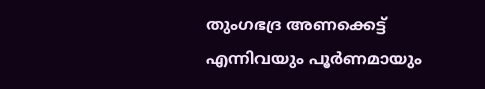തുംഗഭദ്ര അണക്കെട്ട് എന്നിവയും പൂർണമായും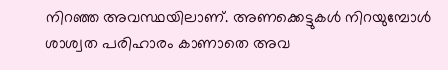നിറഞ്ഞ അവസ്ഥയിലാണ്. അണക്കെട്ടുകൾ നിറയുമ്പോൾ ശാശ്വത പരിഹാരം കാണാതെ അവ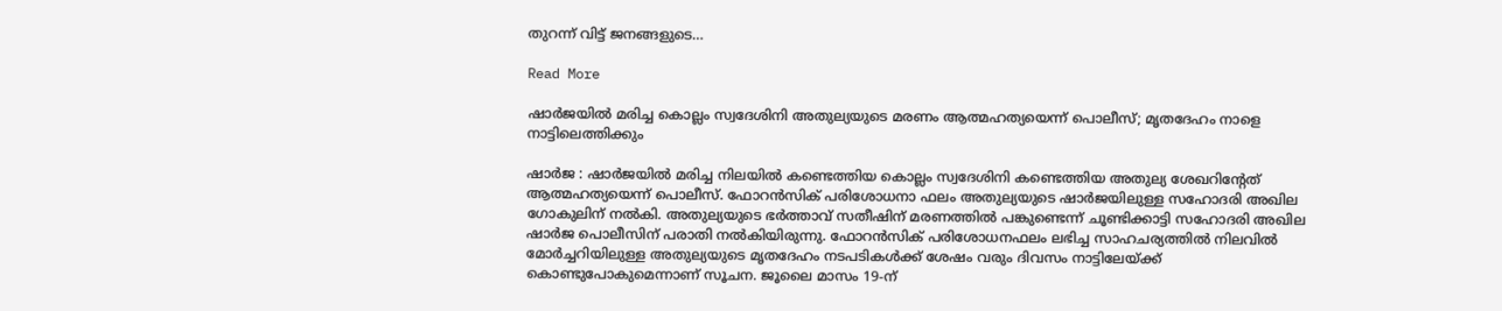തുറന്ന് വിട്ട് ജനങ്ങളുടെ…

Read More

ഷാർജയിൽ മരിച്ച കൊല്ലം സ്വദേശിനി അതുല്യയുടെ മരണം ആത്മഹത്യയെന്ന് പൊലീസ്; മൃതദേഹം നാളെ നാട്ടിലെത്തിക്കും

ഷാർജ : ഷാർജയിൽ മരിച്ച നിലയിൽ കണ്ടെത്തിയ കൊല്ലം സ്വദേശിനി കണ്ടെത്തിയ അതുല്യ ശേഖറിന്റേത് ആത്മഹത്യയെന്ന് പൊലീസ്. ഫോറൻസിക് പരിശോധനാ ഫലം അതുല്യയുടെ ഷാർജയിലുള്ള സഹോദരി അഖില ഗോകുലിന് നൽകി. അതുല്യയുടെ ഭർത്താവ് സതീഷിന് മരണത്തിൽ പങ്കുണ്ടെന്ന് ചൂണ്ടിക്കാട്ടി സഹോദരി അഖില ഷാർജ പൊലീസിന് പരാതി നൽകിയിരുന്നു. ഫോറൻസിക് പരിശോധനഫലം ലഭിച്ച സാഹചര്യത്തിൽ നിലവിൽ മോർച്ചറിയിലുള്ള അതുല്യയുടെ മൃതദേഹം നടപടികൾക്ക് ശേഷം വരും ദിവസം നാട്ടിലേയ്ക്ക് കൊണ്ടുപോകുമെന്നാണ് സൂചന. ജൂലൈ മാസം 19-ന്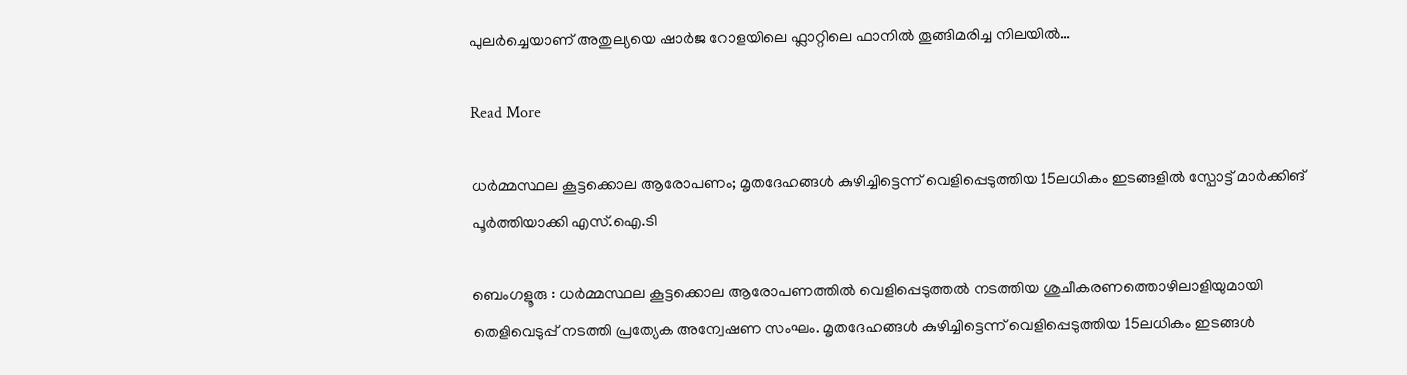പുലർച്ചെയാണ് അതുല്യയെ ഷാർജ റോളയിലെ ഫ്ലാറ്റിലെ ഫാനിൽ തൂങ്ങിമരിച്ച നിലയിൽ…

Read More

ധർമ്മസ്ഥല കൂട്ടക്കൊല ആരോപണം; മൃതദേഹങ്ങൾ കുഴിച്ചിട്ടെന്ന് വെളിപ്പെടുത്തിയ 15ലധികം ഇടങ്ങളിൽ സ്പോട്ട് മാർക്കിങ് പൂർത്തിയാക്കി എസ്.ഐ.ടി

ബെംഗളൂരു : ധർമ്മസ്ഥല കൂട്ടക്കൊല ആരോപണത്തിൽ വെളിപ്പെടുത്തൽ നടത്തിയ ശുചീകരണത്തൊഴിലാളിയുമായി തെളിവെടുപ്പ് നടത്തി പ്രത്യേക അന്വേഷണ സംഘം. മൃതദേഹങ്ങൾ കുഴിച്ചിട്ടെന്ന് വെളിപ്പെടുത്തിയ 15ലധികം ഇടങ്ങൾ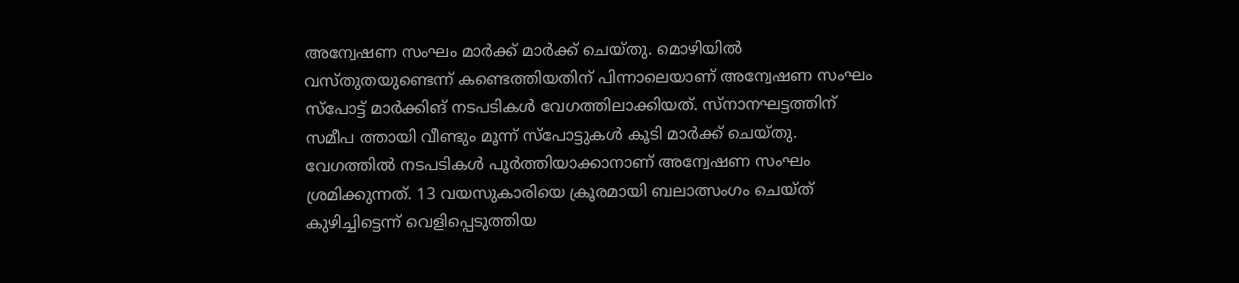അന്വേഷണ സംഘം മാർക്ക് മാർക്ക് ചെയ്തു. മൊഴിയിൽ വസ്തുതയുണ്ടെന്ന് കണ്ടെത്തിയതിന് പിന്നാലെയാണ് അന്വേഷണ സംഘം സ്പോട്ട് മാർക്കിങ് നടപടികൾ വേഗത്തിലാക്കിയത്. സ്നാനഘട്ടത്തിന് സമീപ ത്തായി വീണ്ടും മൂന്ന് സ്പോട്ടുകൾ കൂടി മാർക്ക് ചെയ്തു. വേഗത്തിൽ നടപടികൾ പൂർത്തിയാക്കാനാണ് അന്വേഷണ സംഘം ശ്രമിക്കുന്നത്. 13 വയസുകാരിയെ ക്രൂരമായി ബലാത്സംഗം ചെയ്ത് കുഴിച്ചിട്ടെന്ന് വെളിപ്പെടുത്തിയ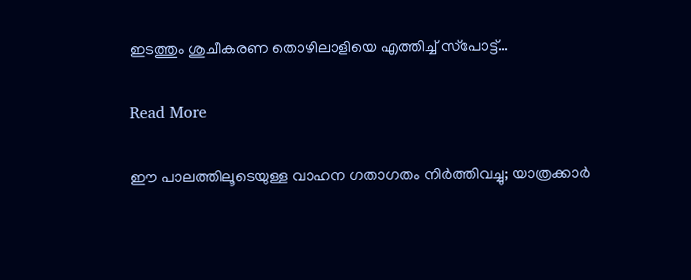ഇടത്തും ശുചീകരണ തൊഴിലാളിയെ എത്തിച്ച് സ്‌പോട്ട്…

Read More

ഈ പാലത്തിലൂടെയുള്ള വാഹന ഗതാഗതം നിർത്തിവച്ചു; യാത്രക്കാർ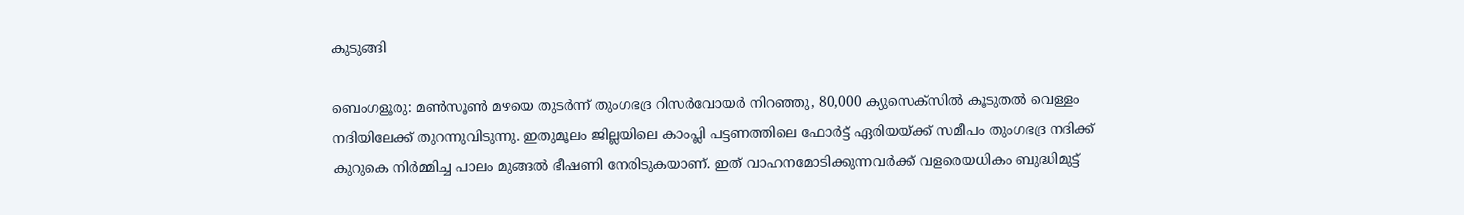കുടുങ്ങി

ബെംഗളൂരു: മൺസൂൺ മഴയെ തുടർന്ന് തുംഗഭദ്ര റിസർവോയർ നിറഞ്ഞു, 80,000 ക്യുസെക്സിൽ കൂടുതൽ വെള്ളം നദിയിലേക്ക് തുറന്നുവിടുന്നു. ഇതുമൂലം ജില്ലയിലെ കാംപ്ലി പട്ടണത്തിലെ ഫോർട്ട് ഏരിയയ്ക്ക് സമീപം തുംഗഭദ്ര നദിക്ക് കുറുകെ നിർമ്മിച്ച പാലം മുങ്ങൽ ഭീഷണി നേരിടുകയാണ്. ഇത് വാഹനമോടിക്കുന്നവർക്ക് വളരെയധികം ബുദ്ധിമുട്ട്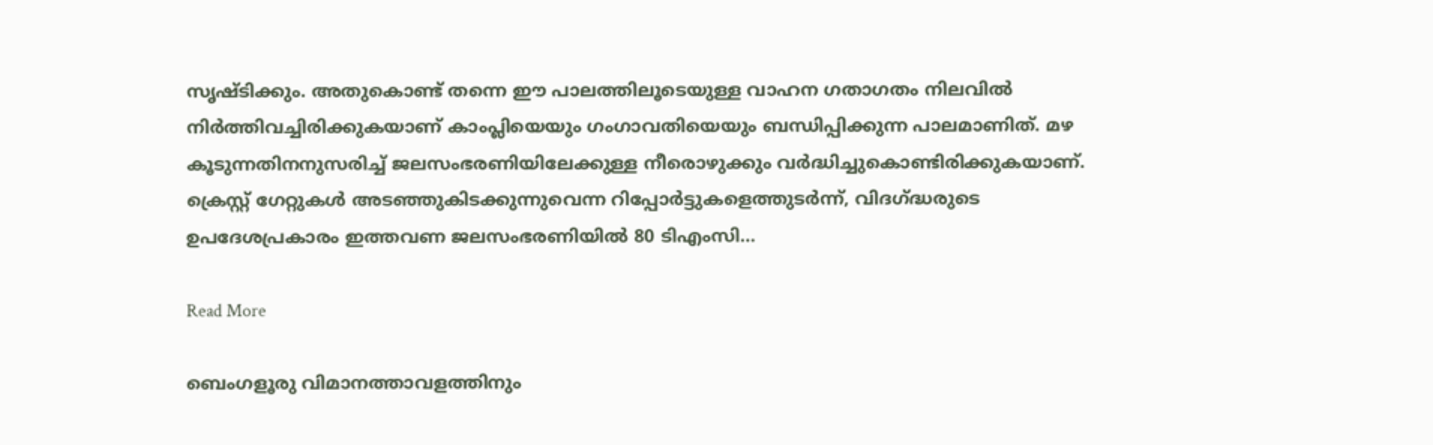സൃഷ്ടിക്കും. അതുകൊണ്ട് തന്നെ ഈ പാലത്തിലൂടെയുള്ള വാഹന ഗതാഗതം നിലവിൽ നിർത്തിവച്ചിരിക്കുകയാണ് കാംപ്ലിയെയും ഗംഗാവതിയെയും ബന്ധിപ്പിക്കുന്ന പാലമാണിത്. മഴ കൂടുന്നതിനനുസരിച്ച് ജലസംഭരണിയിലേക്കുള്ള നീരൊഴുക്കും വർദ്ധിച്ചുകൊണ്ടിരിക്കുകയാണ്. ക്രെസ്റ്റ് ഗേറ്റുകൾ അടഞ്ഞുകിടക്കുന്നുവെന്ന റിപ്പോർട്ടുകളെത്തുടർന്ന്, വിദഗ്ദ്ധരുടെ ഉപദേശപ്രകാരം ഇത്തവണ ജലസംഭരണിയിൽ 80 ടിഎംസി…

Read More

ബെംഗളൂരു വിമാനത്താവളത്തിനും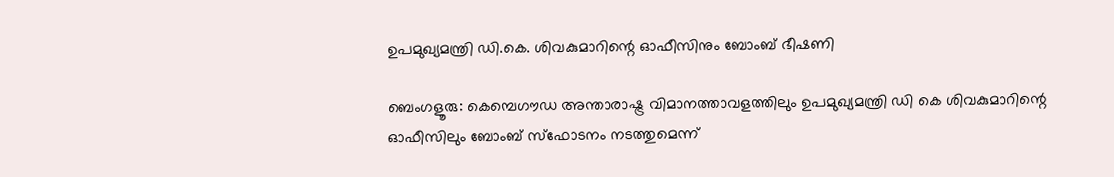ഉപമുഖ്യമന്ത്രി ഡി.കെ. ശിവകുമാറിന്റെ ഓഫീസിനും ബോംബ് ഭീഷണി

ബെംഗളൂരു: കെമ്പെഗൗഡ അന്താരാഷ്ട്ര വിമാനത്താവളത്തിലും ഉപമുഖ്യമന്ത്രി ഡി കെ ശിവകുമാറിന്റെ ഓഫീസിലും ബോംബ് സ്ഫോടനം നടത്തുമെന്ന്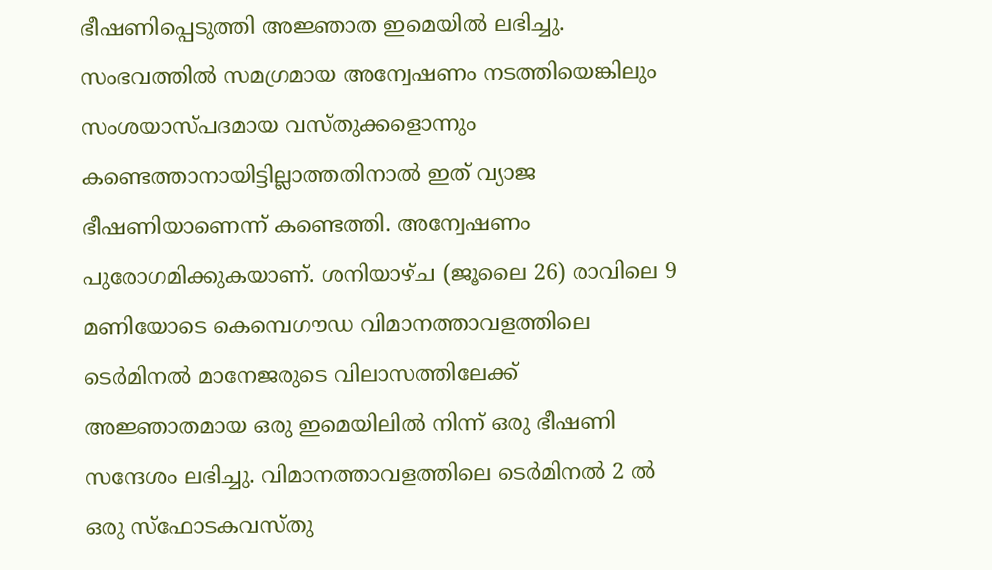ഭീഷണിപ്പെടുത്തി അജ്ഞാത ഇമെയിൽ ലഭിച്ചു. സംഭവത്തിൽ സമഗ്രമായ അന്വേഷണം നടത്തിയെങ്കിലും സംശയാസ്പദമായ വസ്തുക്കളൊന്നും കണ്ടെത്താനായിട്ടില്ലാത്തതിനാൽ ഇത് വ്യാജ ഭീഷണിയാണെന്ന് കണ്ടെത്തി. അന്വേഷണം പുരോഗമിക്കുകയാണ്. ശനിയാഴ്ച (ജൂലൈ 26) രാവിലെ 9 മണിയോടെ കെമ്പെഗൗഡ വിമാനത്താവളത്തിലെ ടെർമിനൽ മാനേജരുടെ വിലാസത്തിലേക്ക് അജ്ഞാതമായ ഒരു ഇമെയിലിൽ നിന്ന് ഒരു ഭീഷണി സന്ദേശം ലഭിച്ചു. വിമാനത്താവളത്തിലെ ടെർമിനൽ 2 ൽ ഒരു സ്ഫോടകവസ്തു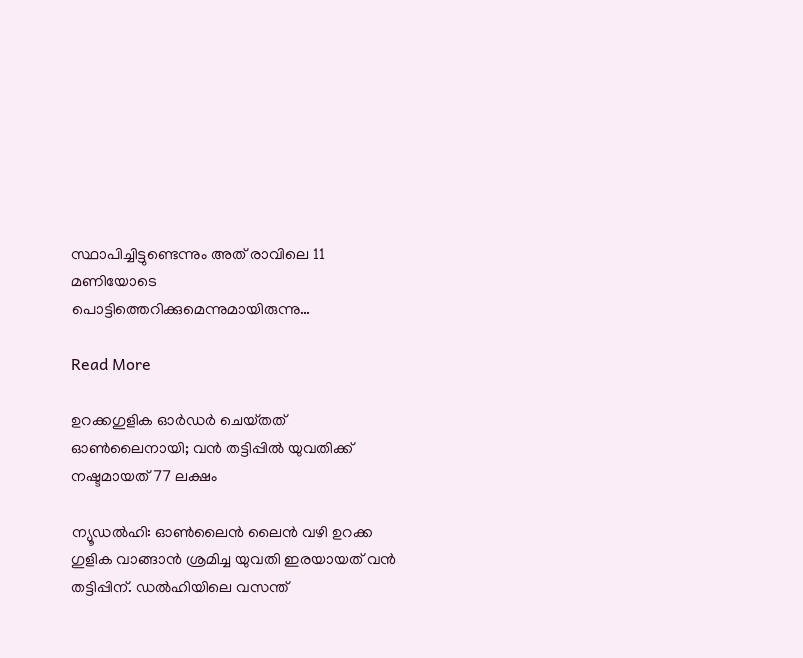സ്ഥാപിച്ചിട്ടുണ്ടെന്നും അത് രാവിലെ 11 മണിയോടെ പൊട്ടിത്തെറിക്കുമെന്നുമായിരുന്നു…

Read More

ഉറക്കഗുളിക ഓർഡർ ചെയ്‌തത്‌ ഓൺലൈനായി; വൻ തട്ടിപ്പിൽ യുവതിക്ക് നഷ്ടമായത് 77 ലക്ഷം

ന്യൂഡൽഹി: ഓൺലൈൻ ലൈൻ വഴി ഉറക്ക ഗുളിക വാങ്ങാൻ ശ്രമിച്ച യുവതി ഇരയായത് വൻ തട്ടിപ്പിന്. ഡൽഹിയിലെ വസന്ത്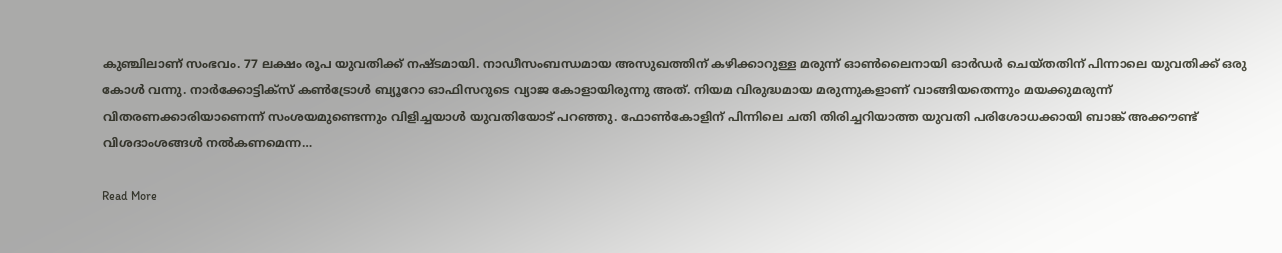കുഞ്ചിലാണ് സംഭവം. 77 ലക്ഷം രൂപ യുവതിക്ക് നഷ്ടമായി. നാഡീസംബന്ധമായ അസുഖത്തിന് കഴിക്കാറുള്ള മരുന്ന് ഓണ്‍ലൈനായി ഓർഡർ ചെയ്തതിന് പിന്നാലെ യുവതിക്ക് ഒരു കോൾ വന്നു. നാർക്കോട്ടിക്സ് കൺട്രോൾ ബ്യൂറോ ഓഫിസറുടെ വ്യാജ കോളായിരുന്നു അത്. നിയമ വിരുദ്ധമായ മരുന്നുകളാണ് വാങ്ങിയതെന്നും മയക്കുമരുന്ന് വിതരണക്കാരിയാണെന്ന് സംശയമുണ്ടെന്നും വിളിച്ചയാൾ യുവതിയോട് പറഞ്ഞു. ഫോൺകോളിന് പിന്നിലെ ചതി തിരിച്ചറിയാത്ത യുവതി പരിശോധക്കായി ബാങ്ക് അക്കൗണ്ട് വിശദാംശങ്ങൾ നൽകണമെന്ന…

Read More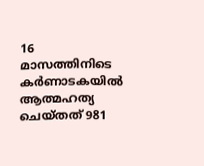16 മാസത്തിനിടെ കർണാടകയിൽ ആത്മഹത്യ ചെയ്‌തത്‌ 981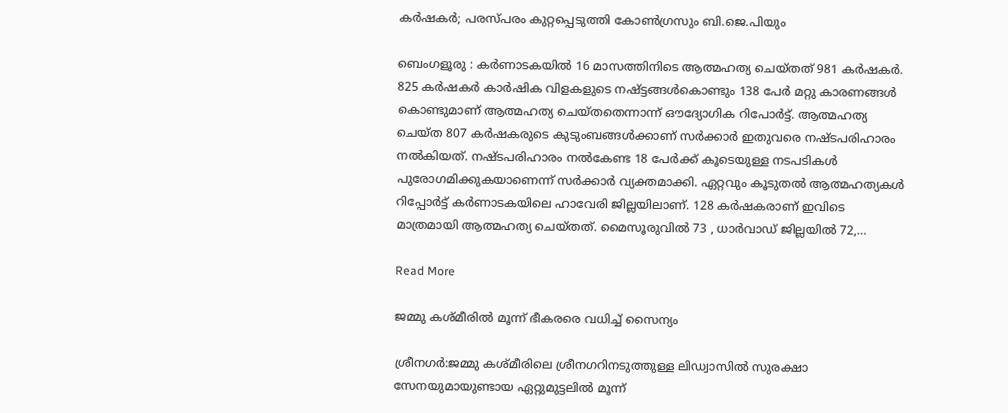കർഷകർ; പരസ്പരം കുറ്റപ്പെടുത്തി കോൺഗ്രസും ബി.ജെ.പിയും

ബെംഗളൂരു : കർണാടകയിൽ 16 മാസത്തിനിടെ ആത്മഹത്യ ചെയ്‌തത്‌ 981 കർഷകർ. 825 കർഷകർ കാർഷിക വിളകളുടെ നഷ്ട്ടങ്ങൾകൊണ്ടും 138 പേർ മറ്റു കാരണങ്ങൾ കൊണ്ടുമാണ് ആത്മഹത്യ ചെയ്തതെന്നാന്ന് ഔദ്യോഗിക റിപോർട്ട്. ആത്മഹത്യ ചെയ്ത 807 കർഷകരുടെ കുടുംബങ്ങൾക്കാണ് സർക്കാർ ഇതുവരെ നഷ്ടപരിഹാരം നൽകിയത്. നഷ്ടപരിഹാരം നൽകേണ്ട 18 പേർക്ക് കൂടെയുള്ള നടപടികൾ പുരോഗമിക്കുകയാണെന്ന് സർക്കാർ വ്യക്തമാക്കി. ഏറ്റവും കൂടുതൽ ആത്മഹത്യകൾ റിപ്പോർട്ട് കർണാടകയിലെ ഹാവേരി ജില്ലയിലാണ്. 128 കർഷകരാണ് ഇവിടെ മാത്രമായി ആത്മഹത്യ ചെയ്തത്. മൈസൂരുവിൽ 73 , ധാർവാഡ് ജില്ലയിൽ 72,…

Read More

ജമ്മു കശ്മീരിൽ മൂന്ന് ഭീകരരെ വധിച്ച് സൈന്യം

ശ്രീനഗർ:ജമ്മു കശ്മീരിലെ ശ്രീനഗറിനടുത്തുള്ള ലിഡ്വാസിൽ സുരക്ഷാ സേനയുമായുണ്ടായ ഏറ്റുമുട്ടലിൽ മൂന്ന്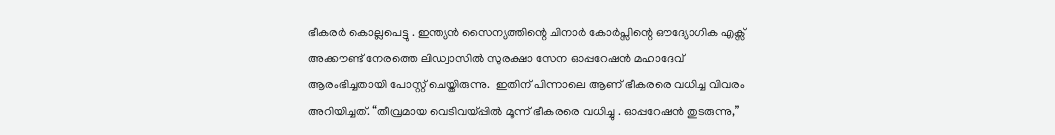ഭീകരർ കൊല്ലപെട്ടു . ഇന്ത്യൻ സൈന്യത്തിന്റെ ചിനാർ കോർപ്സിന്റെ ഔദ്യോഗിക എക്സ് അക്കൗണ്ട് നേരത്തെ ലിഡ്വാസിൽ സുരക്ഷാ സേന ഓപ്പറേഷൻ മഹാദേവ് ആരംഭിച്ചതായി പോസ്റ്റ് ചെയ്തിരുന്നു.  ഇതിന് പിന്നാലെ ആണ് ഭീകരരെ വധിച്ച വിവരം അറിയിച്ചത്. “തീവ്രമായ വെടിവയ്പ്പിൽ മൂന്ന് ഭീകരരെ വധിച്ചു . ഓപ്പറേഷൻ തുടരുന്നു,”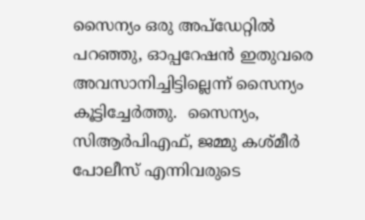സൈന്യം ഒരു അപ്‌ഡേറ്റിൽ പറഞ്ഞു, ഓപ്പറേഷൻ ഇതുവരെ അവസാനിച്ചിട്ടില്ലെന്ന് സൈന്യം കൂട്ടിച്ചേർത്തു.  സൈന്യം, സിആർപിഎഫ്, ജമ്മു കശ്മീർ പോലീസ് എന്നിവരുടെ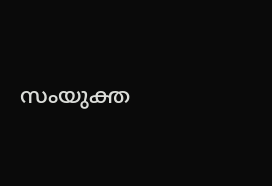സംയുക്ത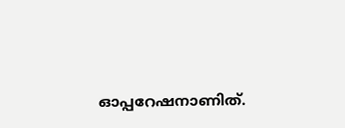ഓപ്പറേഷനാണിത്.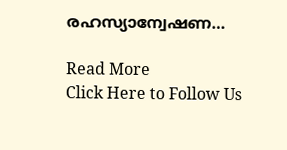രഹസ്യാന്വേഷണ…

Read More
Click Here to Follow Us